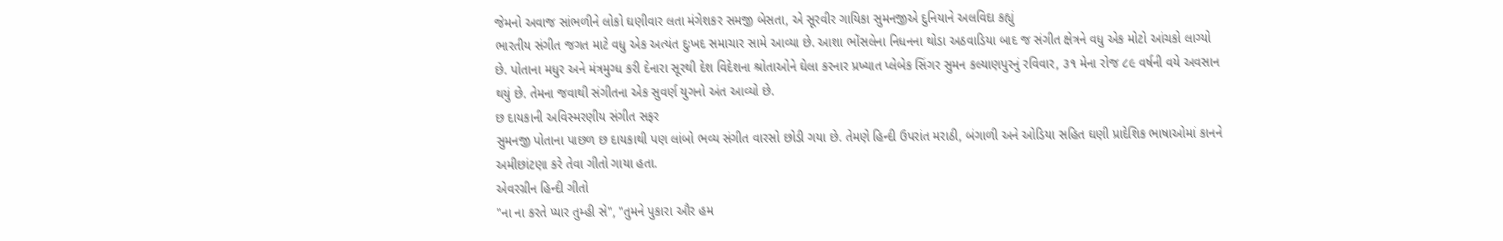જેમનો અવાજ સાંભળીને લોકો ઘણીવાર લતા મંગેશકર સમજી બેસતા, એ સૂરવીર ગાયિકા સુમનજીએ દુનિયાને અલવિદા કહ્યું
ભારતીય સંગીત જગત માટે વધુ એક અત્યંત દુઃખદ સમાચાર સામે આવ્યા છે. આશા ભોંસલેના નિધનના થોડા અઠવાડિયા બાદ જ સંગીત ક્ષેત્રને વધુ એક મોટો આંચકો લાગ્યો છે. પોતાના મધુર અને મંત્રમુગ્ધ કરી દેનારા સૂરથી દેશ વિદેશના શ્રોતાઓને ઘેલા કરનાર પ્રખ્યાત પ્લેબેક સિંગર સુમન કલ્યાણપુરનું રવિવાર, ૩૧ મેના રોજ ૮૯ વર્ષની વયે અવસાન થયું છે. તેમના જવાથી સંગીતના એક સુવર્ણ યુગનો અંત આવ્યો છે.
છ દાયકાની અવિસ્મરણીય સંગીત સફર
સુમનજી પોતાના પાછળ છ દાયકાથી પણ લાંબો ભવ્ય સંગીત વારસો છોડી ગયા છે. તેમણે હિન્દી ઉપરાંત મરાઠી, બંગાળી અને ઓડિયા સહિત ઘણી પ્રાદેશિક ભાષાઓમાં કાનને અમીછાંટણા કરે તેવા ગીતો ગાયા હતા.
એવરગ્રીન હિન્દી ગીતો
"ના ના કરતે પ્યાર તુમ્હી સે", "તુમને પુકારા ઔર હમ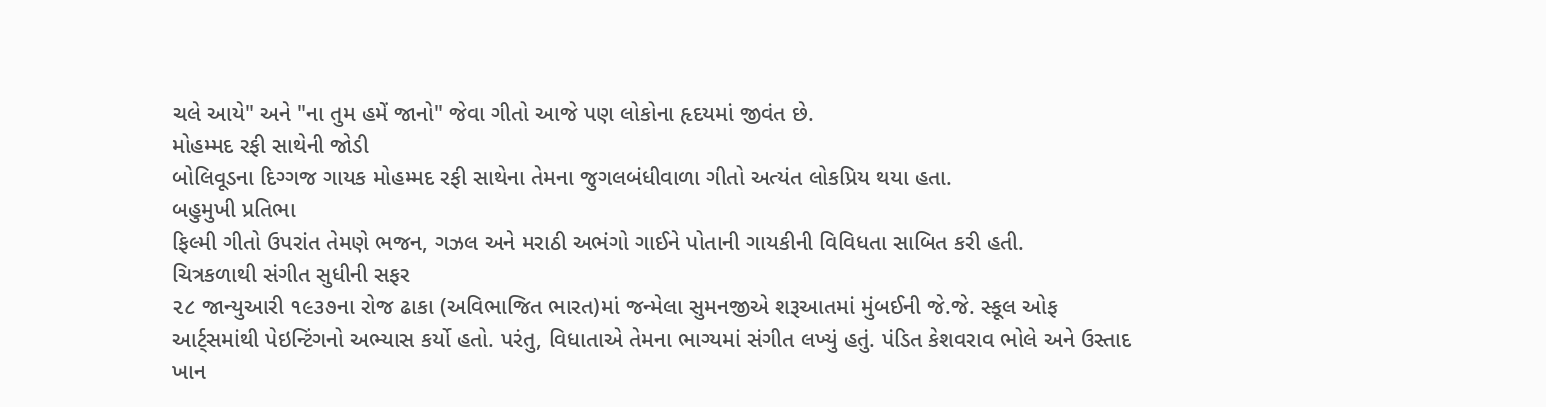ચલે આયે" અને "ના તુમ હમેં જાનો" જેવા ગીતો આજે પણ લોકોના હૃદયમાં જીવંત છે.
મોહમ્મદ રફી સાથેની જોડી
બોલિવૂડના દિગ્ગજ ગાયક મોહમ્મદ રફી સાથેના તેમના જુગલબંધીવાળા ગીતો અત્યંત લોકપ્રિય થયા હતા.
બહુમુખી પ્રતિભા
ફિલ્મી ગીતો ઉપરાંત તેમણે ભજન, ગઝલ અને મરાઠી અભંગો ગાઈને પોતાની ગાયકીની વિવિધતા સાબિત કરી હતી.
ચિત્રકળાથી સંગીત સુધીની સફર
૨૮ જાન્યુઆરી ૧૯૩૭ના રોજ ઢાકા (અવિભાજિત ભારત)માં જન્મેલા સુમનજીએ શરૂઆતમાં મુંબઈની જે.જે. સ્કૂલ ઓફ આર્ટ્સમાંથી પેઇન્ટિંગનો અભ્યાસ કર્યો હતો. પરંતુ, વિધાતાએ તેમના ભાગ્યમાં સંગીત લખ્યું હતું. પંડિત કેશવરાવ ભોલે અને ઉસ્તાદ ખાન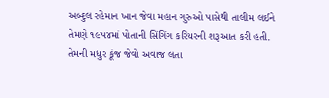અબ્દુલ રહેમાન ખાન જેવા મહાન ગુરુઓ પાસેથી તાલીમ લઈને તેમણે ૧૯૫૪માં પોતાની સિંગિંગ કરિયરની શરૂઆત કરી હતી. તેમની મધુર કૂંજ જેવો અવાજ લતા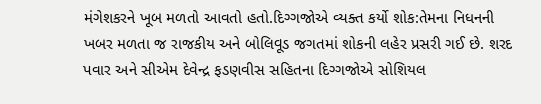મંગેશકરને ખૂબ મળતો આવતો હતો.દિગ્ગજોએ વ્યક્ત કર્યો શોક:તેમના નિધનની ખબર મળતા જ રાજકીય અને બોલિવૂડ જગતમાં શોકની લહેર પ્રસરી ગઈ છે. શરદ પવાર અને સીએમ દેવેન્દ્ર ફડણવીસ સહિતના દિગ્ગજોએ સોશિયલ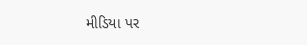મીડિયા પર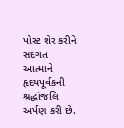પોસ્ટ શેર કરીને સદગત આત્માને હૃદયપૂર્વકની શ્રદ્ધાંજલિ અર્પણ કરી છે.